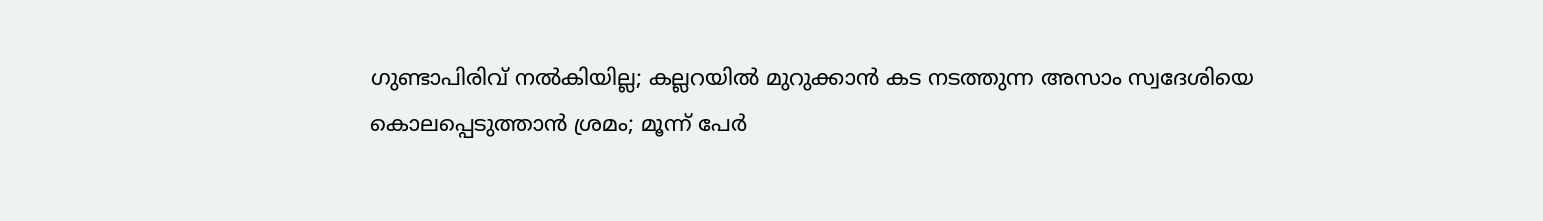ഗുണ്ടാപിരിവ് നൽകിയില്ല; കല്ലറയിൽ മുറുക്കാൻ കട നടത്തുന്ന അസാം സ്വദേശിയെ കൊലപ്പെടുത്താൻ ശ്രമം; മൂന്ന് പേർ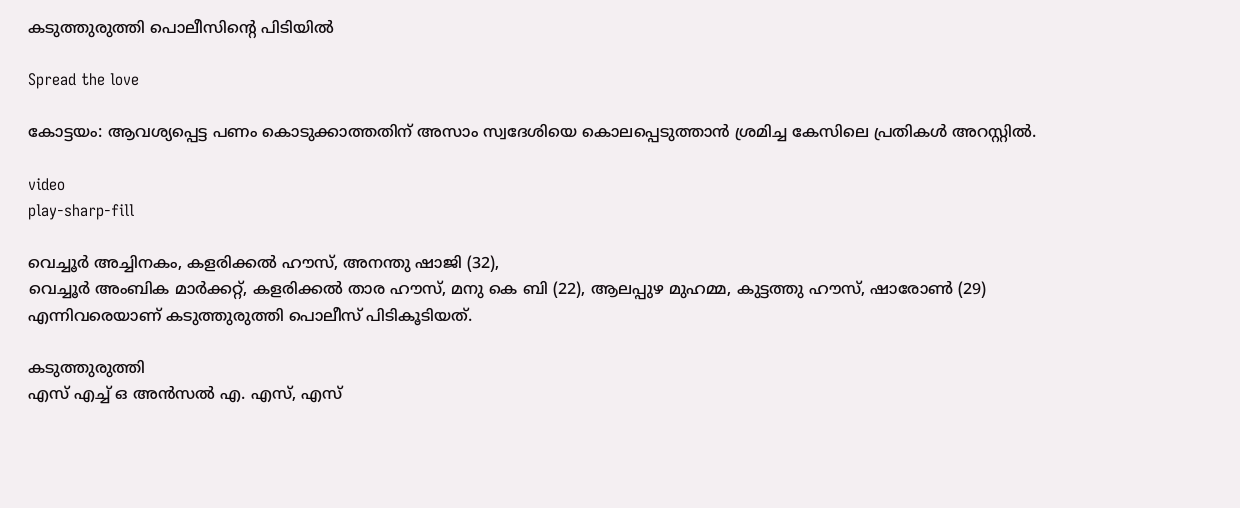കടുത്തുരുത്തി പൊലീസിൻ്റെ പിടിയിൽ

Spread the love

കോട്ടയം: ആവശ്യപ്പെട്ട പണം കൊടുക്കാത്തതിന് അസാം സ്വദേശിയെ കൊലപ്പെടുത്താൻ ശ്രമിച്ച കേസിലെ പ്രതികൾ അറസ്റ്റിൽ.

video
play-sharp-fill

വെച്ചൂർ അച്ചിനകം, കളരിക്കൽ ഹൗസ്, അനന്തു ഷാജി (32),
വെച്ചൂർ അംബിക മാർക്കറ്റ്, കളരിക്കൽ താര ഹൗസ്, മനു കെ ബി (22), ആലപ്പുഴ മുഹമ്മ, കുട്ടത്തു ഹൗസ്, ഷാരോൺ (29)
എന്നിവരെയാണ് കടുത്തുരുത്തി പൊലീസ് പിടികൂടിയത്.

കടുത്തുരുത്തി
എസ് എച്ച് ഒ അൻസൽ എ. എസ്, എസ്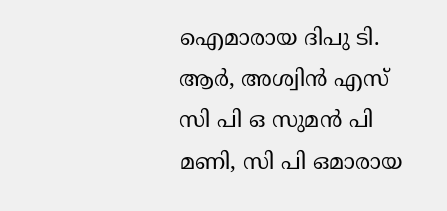ഐമാരായ ദിപു ടി. ആർ, അശ്വിൻ എസ് സി പി ഒ സുമൻ പി മണി, സി പി ഒമാരായ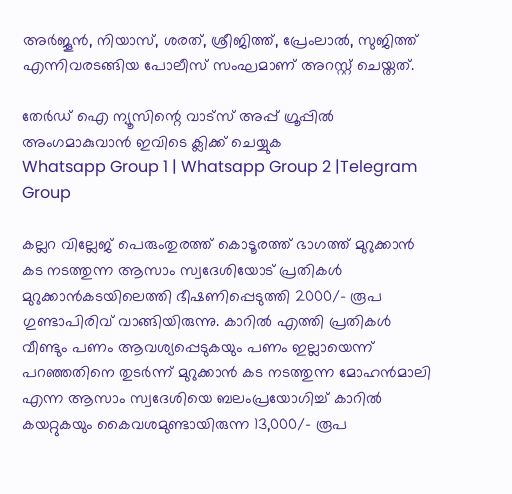അർജൂൻ, നിയാസ്, ശരത്, ശ്രീജിത്ത്, പ്രേംലാൽ, സുജിത്ത് എന്നിവരടങ്ങിയ പോലീസ് സംഘമാണ് അറസ്റ്റ് ചെയ്തത്.

തേർഡ് ഐ ന്യൂസിന്റെ വാട്സ് അപ്പ് ഗ്രൂപ്പിൽ അംഗമാകുവാൻ ഇവിടെ ക്ലിക്ക് ചെയ്യുക
Whatsapp Group 1 | Whatsapp Group 2 |Telegram Group

കല്ലറ വില്ലേജ് പെരുംതുരത്ത് കൊടൂരത്ത് ഭാഗത്ത് മുറുക്കാൻ കട നടത്തുന്ന ആസാം സ്വദേശിയോട് പ്രതികൾ മുറുക്കാൻകടയിലെത്തി ഭീഷണിപ്പെടുത്തി 2000/- രൂപ ഗുണ്ടാപിരിവ് വാങ്ങിയിരുന്നു. കാറിൽ എത്തി പ്രതികൾ വീണ്ടും പണം ആവശ്യപ്പെടുകയും പണം ഇല്ലായെന്ന് പറഞ്ഞതിനെ തുടർന്ന് മുറുക്കാൻ കട നടത്തുന്ന മോഹന്‍മാലി എന്ന ആസാം സ്വദേശിയെ ബലംപ്രയോഗിച്ച് കാറിൽ കയറ്റുകയും കൈവശമുണ്ടായിരുന്ന 13,000/- രൂപ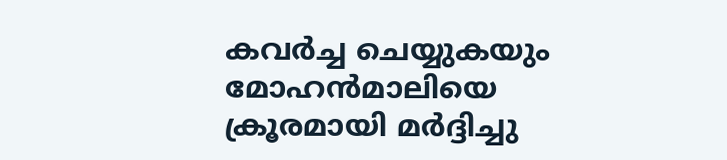കവർച്ച ചെയ്യുകയും മോഹന്‍മാലിയെ ക്രൂരമായി മർദ്ദിച്ചു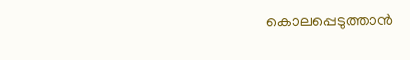കൊലപ്പെടുത്താൻ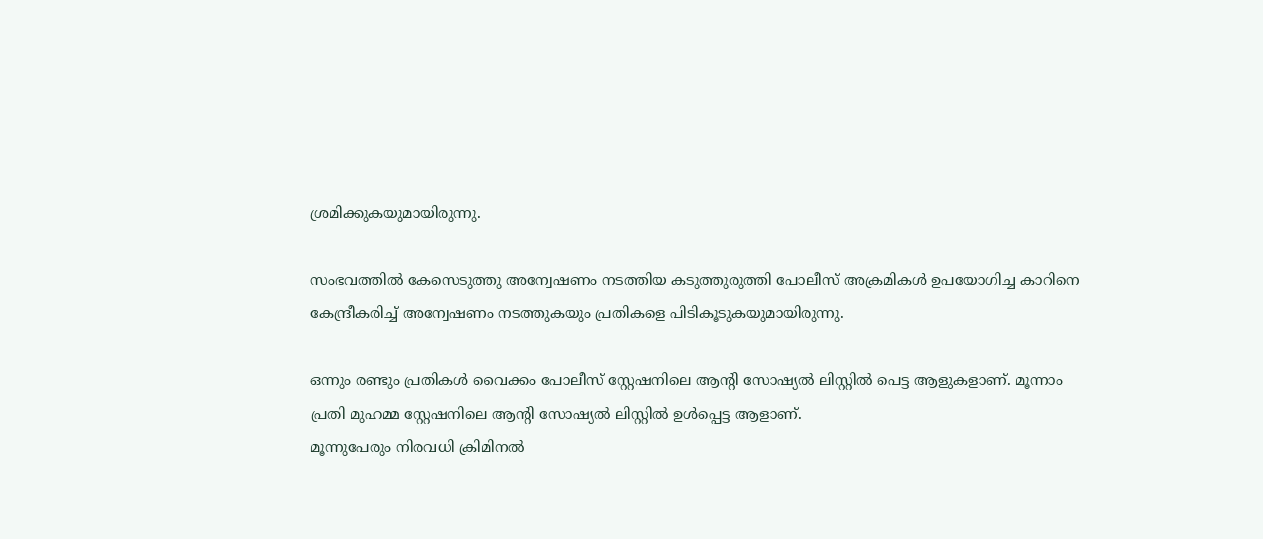ശ്രമിക്കുകയുമായിരുന്നു.

സംഭവത്തിൽ കേസെടുത്തു അന്വേഷണം നടത്തിയ കടുത്തുരുത്തി പോലീസ് അക്രമികൾ ഉപയോഗിച്ച കാറിനെ കേന്ദ്രീകരിച്ച് അന്വേഷണം നടത്തുകയും പ്രതികളെ പിടികൂടുകയുമായിരുന്നു.

ഒന്നും രണ്ടും പ്രതികൾ വൈക്കം പോലീസ് സ്റ്റേഷനിലെ ആന്റി സോഷ്യൽ ലിസ്റ്റിൽ പെട്ട ആളുകളാണ്. മൂന്നാം പ്രതി മുഹമ്മ സ്റ്റേഷനിലെ ആന്റി സോഷ്യൽ ലിസ്റ്റിൽ ഉൾപ്പെട്ട ആളാണ്.
മൂന്നുപേരും നിരവധി ക്രിമിനൽ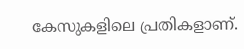കേസുകളിലെ പ്രതികളാണ്.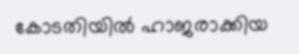കോടതിയിൽ ഹാജരാക്കിയ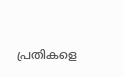പ്രതികളെ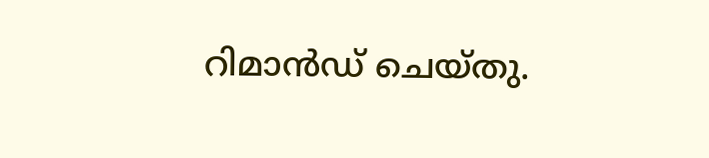റിമാൻഡ് ചെയ്തു.